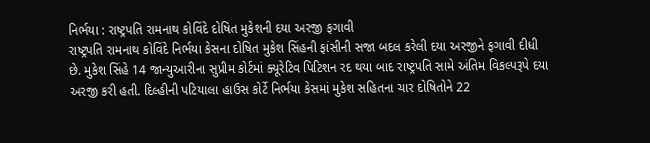નિર્ભયા : રાષ્ટ્રપતિ રામનાથ કોવિંદે દોષિત મુકેશની દયા અરજી ફગાવી
રાષ્ટ્રપતિ રામનાથ કોવિંદે નિર્ભયા કેસના દોષિત મુકેશ સિંહની ફાંસીની સજા બદલ કરેલી દયા અરજીને ફગાવી દીધી છે. મુકેશ સિંહે 14 જાન્યુઆરીના સુપ્રીમ કોર્ટમાં ક્યૂરેટિવ પિટિશન રદ થયા બાદ રાષ્ટ્રપતિ સામે અંતિમ વિકલ્પરૂપે દયા અરજી કરી હતી. દિલ્હીની પટિયાલા હાઉસ કોર્ટે નિર્ભયા કેસમાં મુકેશ સહિતના ચાર દોષિતોને 22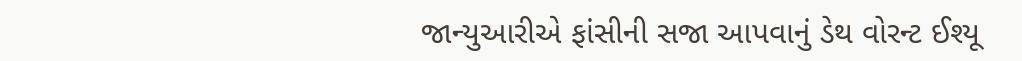જાન્યુઆરીએ ફાંસીની સજા આપવાનું ડેથ વોરન્ટ ઈશ્યૂ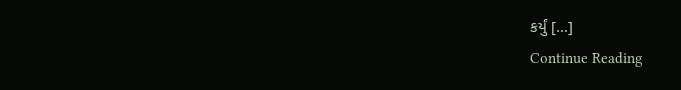કર્યું […]
Continue Reading